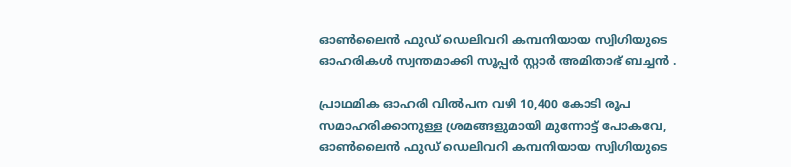ഓൺലൈൻ ഫുഡ് ഡെലിവറി കമ്പനിയായ സ്വിഗിയുടെ ഓഹരികൾ സ്വന്തമാക്കി സൂപ്പർ സ്റ്റാർ അമിതാഭ് ബച്ചൻ .

പ്രാഥമിക ഓഹരി വിൽപന വഴി 10,400 കോടി രൂപ സമാഹരിക്കാനുള്ള ശ്രമങ്ങളുമായി മുന്നോട്ട് പോകവേ, ഓൺലൈൻ ഫുഡ് ഡെലിവറി കമ്പനിയായ സ്വിഗിയുടെ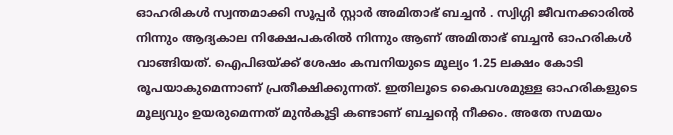ഓഹരികൾ സ്വന്തമാക്കി സൂപ്പർ സ്റ്റാർ അമിതാഭ് ബച്ചൻ . സ്വിഗ്ഗി ജീവനക്കാരിൽ നിന്നും ആദ്യകാല നിക്ഷേപകരിൽ നിന്നും ആണ് അമിതാഭ് ബച്ചൻ ഓഹരികൾ വാങ്ങിയത്. ഐപിഒയ്ക്ക് ശേഷം കമ്പനിയുടെ മൂല്യം 1.25 ലക്ഷം കോടി രൂപയാകുമെന്നാണ് പ്രതീക്ഷിക്കുന്നത്. ഇതിലൂടെ കൈവശമുള്ള ഓഹരികളുടെ മൂല്യവും ഉയരുമെന്നത് മുൻകൂട്ടി കണ്ടാണ് ബച്ചന്റെ നീക്കം. അതേ സമയം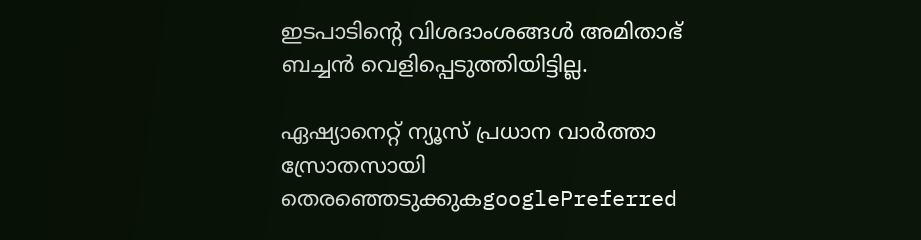ഇടപാടിന്റെ വിശദാംശങ്ങൾ അമിതാഭ് ബച്ചൻ വെളിപ്പെടുത്തിയിട്ടില്ല.

ഏഷ്യാനെറ്റ് ന്യൂസ് പ്രധാന വാർത്താ സ്രോതസായി തെരഞ്ഞെടുക്കുകgooglePreferred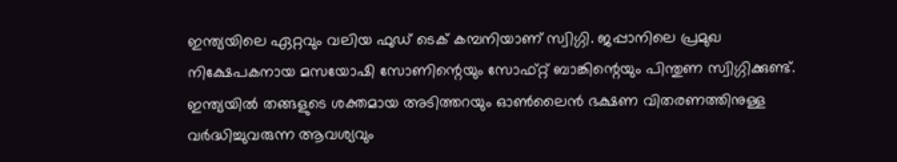ഇന്ത്യയിലെ ഏറ്റവും വലിയ ഫുഡ് ടെക് കമ്പനിയാണ് സ്വിഗ്ഗി. ജപ്പാനിലെ പ്രമുഖ നിക്ഷേപകനായ മസയോഷി സോണിന്റെയും സോഫ്റ്റ് ബാങ്കിന്റെയും പിന്തുണ സ്വിഗ്ഗിക്കുണ്ട്. ഇന്ത്യയിൽ തങ്ങളുടെ ശക്തമായ അടിത്തറയും ഓൺലൈൻ ഭക്ഷണ വിതരണത്തിനുള്ള വർദ്ധിച്ചുവരുന്ന ആവശ്യവും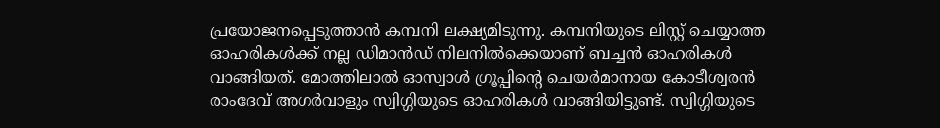പ്രയോജനപ്പെടുത്താൻ കമ്പനി ലക്ഷ്യമിടുന്നു. കമ്പനിയുടെ ലിസ്റ്റ് ചെയ്യാത്ത ഓഹരികൾക്ക് നല്ല ഡിമാൻഡ് നിലനിൽക്കെയാണ് ബച്ചൻ ഓഹരികൾ വാങ്ങിയത്. മോത്തിലാൽ ഓസ്വാൾ ഗ്രൂപ്പിന്റെ ചെയർമാനായ കോടീശ്വരൻ രാംദേവ് അഗർവാളും സ്വിഗ്ഗിയുടെ ഓഹരികൾ വാങ്ങിയിട്ടുണ്ട്. സ്വിഗ്ഗിയുടെ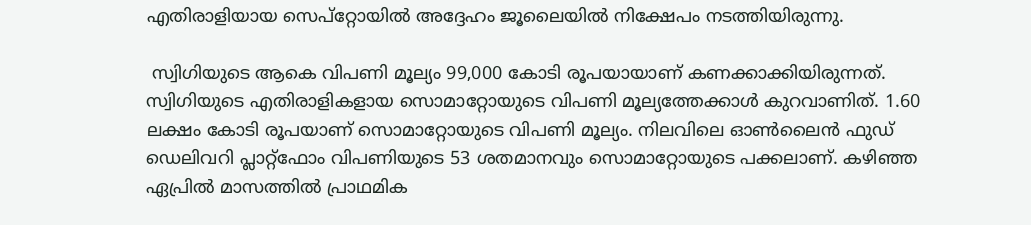എതിരാളിയായ സെപ്റ്റോയിൽ അദ്ദേഹം ജൂലൈയിൽ നിക്ഷേപം നടത്തിയിരുന്നു.

 സ്വിഗിയുടെ ആകെ വിപണി മൂല്യം 99,000 കോടി രൂപയായാണ് കണക്കാക്കിയിരുന്നത്. സ്വിഗിയുടെ എതിരാളികളായ സൊമാറ്റോയുടെ വിപണി മൂല്യത്തേക്കാള്‍ കുറവാണിത്. 1.60 ലക്ഷം കോടി രൂപയാണ് സൊമാറ്റോയുടെ വിപണി മൂല്യം. നിലവിലെ ഓൺലൈൻ ഫുഡ് ഡെലിവറി പ്ലാറ്റ്‌ഫോം വിപണിയുടെ 53 ശതമാനവും സൊമാറ്റോയുടെ പക്കലാണ്. കഴിഞ്ഞ ഏപ്രില്‍ മാസത്തില്‍ പ്രാഥമിക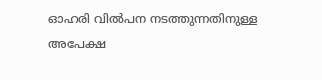ഓഹരി വില്‍പന നടത്തുന്നതിനുള്ള അപേക്ഷ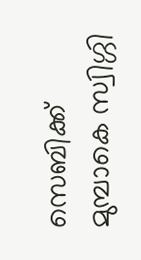സെബിക്ക് മുമ്പാകെ സ്വിഗ്ഗി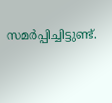സമര്‍പ്പിച്ചിട്ടുണ്ട്.